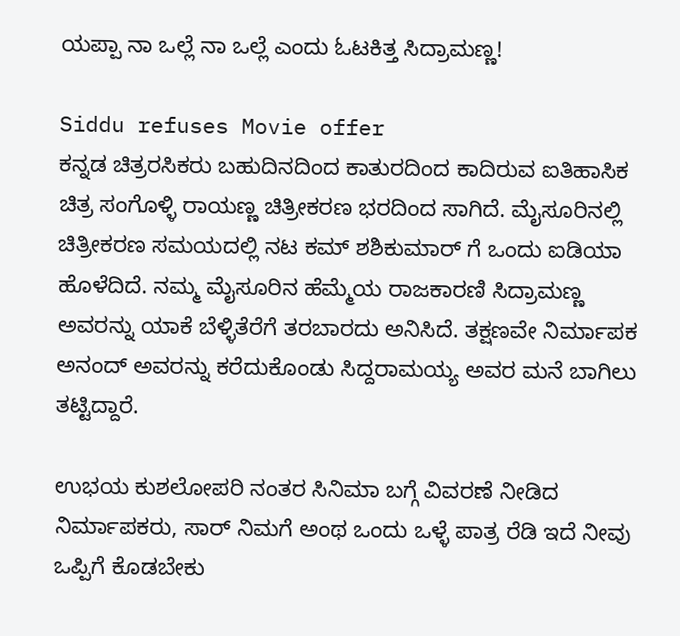ಯಪ್ಪಾ ನಾ ಒಲ್ಲೆ ನಾ ಒಲ್ಲೆ ಎಂದು ಓಟಕಿತ್ತ ಸಿದ್ರಾಮಣ್ಣ!

Siddu refuses Movie offer
ಕನ್ನಡ ಚಿತ್ರರಸಿಕರು ಬಹುದಿನದಿಂದ ಕಾತುರದಿಂದ ಕಾದಿರುವ ಐತಿಹಾಸಿಕ ಚಿತ್ರ ಸಂಗೊಳ್ಳಿ ರಾಯಣ್ಣ ಚಿತ್ರೀಕರಣ ಭರದಿಂದ ಸಾಗಿದೆ. ಮೈಸೂರಿನಲ್ಲಿ ಚಿತ್ರೀಕರಣ ಸಮಯದಲ್ಲಿ ನಟ ಕಮ್ ಶಶಿಕುಮಾರ್ ಗೆ ಒಂದು ಐಡಿಯಾ ಹೊಳೆದಿದೆ. ನಮ್ಮ ಮೈಸೂರಿನ ಹೆಮ್ಮೆಯ ರಾಜಕಾರಣಿ ಸಿದ್ರಾಮಣ್ಣ ಅವರನ್ನು ಯಾಕೆ ಬೆಳ್ಳಿತೆರೆಗೆ ತರಬಾರದು ಅನಿಸಿದೆ. ತಕ್ಷಣವೇ ನಿರ್ಮಾಪಕ ಅನಂದ್ ಅವರನ್ನು ಕರೆದುಕೊಂಡು ಸಿದ್ದರಾಮಯ್ಯ ಅವರ ಮನೆ ಬಾಗಿಲು ತಟ್ಟಿದ್ದಾರೆ.

ಉಭಯ ಕುಶಲೋಪರಿ ನಂತರ ಸಿನಿಮಾ ಬಗ್ಗೆ ವಿವರಣೆ ನೀಡಿದ ನಿರ್ಮಾಪಕರು, ಸಾರ್ ನಿಮಗೆ ಅಂಥ ಒಂದು ಒಳ್ಳೆ ಪಾತ್ರ ರೆಡಿ ಇದೆ ನೀವು ಒಪ್ಪಿಗೆ ಕೊಡಬೇಕು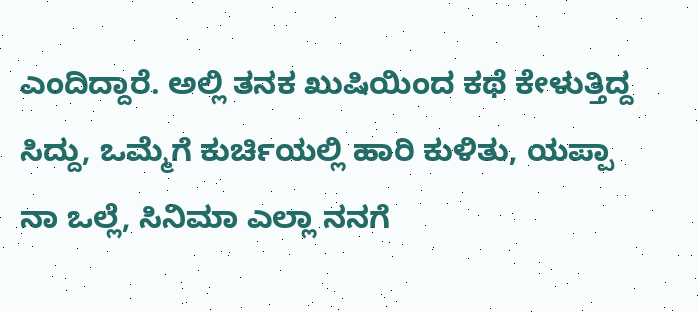ಎಂದಿದ್ದಾರೆ. ಅಲ್ಲಿ ತನಕ ಖುಷಿಯಿಂದ ಕಥೆ ಕೇಳುತ್ತಿದ್ದ ಸಿದ್ದು, ಒಮ್ಮೆಗೆ ಕುರ್ಚಿಯಲ್ಲಿ ಹಾರಿ ಕುಳಿತು, ಯಪ್ಪಾ ನಾ ಒಲ್ಲೆ, ಸಿನಿಮಾ ಎಲ್ಲಾ ನನಗೆ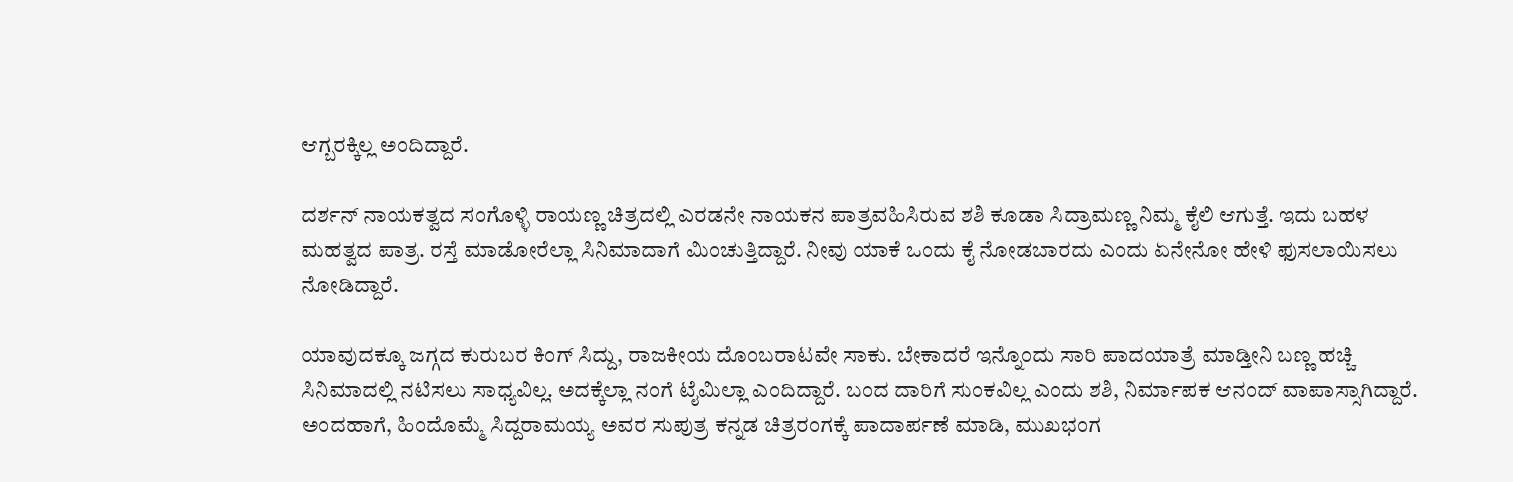ಆಗ್ಬರಕ್ಕಿಲ್ಲ ಅಂದಿದ್ದಾರೆ.

ದರ್ಶನ್ ನಾಯಕತ್ವದ ಸಂಗೊಳ್ಳಿ ರಾಯಣ್ಣ ಚಿತ್ರದಲ್ಲಿ ಎರಡನೇ ನಾಯಕನ ಪಾತ್ರವಹಿಸಿರುವ ಶಶಿ ಕೂಡಾ ಸಿದ್ರಾಮಣ್ಣ ನಿಮ್ಮ ಕೈಲಿ ಆಗುತ್ತೆ. ಇದು ಬಹಳ ಮಹತ್ವದ ಪಾತ್ರ. ರಸ್ತೆ ಮಾಡೋರೆಲ್ಲಾ ಸಿನಿಮಾದಾಗೆ ಮಿಂಚುತ್ತಿದ್ದಾರೆ. ನೀವು ಯಾಕೆ ಒಂದು ಕೈ ನೋಡಬಾರದು ಎಂದು ಏನೇನೋ ಹೇಳಿ ಫುಸಲಾಯಿಸಲು ನೋಡಿದ್ದಾರೆ.

ಯಾವುದಕ್ಕೂ ಜಗ್ಗದ ಕುರುಬರ ಕಿಂಗ್ ಸಿದ್ದು, ರಾಜಕೀಯ ದೊಂಬರಾಟವೇ ಸಾಕು. ಬೇಕಾದರೆ ಇನ್ನೊಂದು ಸಾರಿ ಪಾದಯಾತ್ರೆ ಮಾಡ್ತೀನಿ ಬಣ್ಣ ಹಚ್ಚಿ ಸಿನಿಮಾದಲ್ಲಿ ನಟಿಸಲು ಸಾಧ್ಯವಿಲ್ಲ. ಅದಕ್ಕೆಲ್ಲಾ ನಂಗೆ ಟೈಮಿಲ್ಲಾ ಎಂದಿದ್ದಾರೆ. ಬಂದ ದಾರಿಗೆ ಸುಂಕವಿಲ್ಲ ಎಂದು ಶಶಿ, ನಿರ್ಮಾಪಕ ಆನಂದ್ ವಾಪಾಸ್ಸಾಗಿದ್ದಾರೆ. ಅಂದಹಾಗೆ, ಹಿಂದೊಮ್ಮೆ ಸಿದ್ದರಾಮಯ್ಯ ಅವರ ಸುಪುತ್ರ ಕನ್ನಡ ಚಿತ್ರರಂಗಕ್ಕೆ ಪಾದಾರ್ಪಣೆ ಮಾಡಿ, ಮುಖಭಂಗ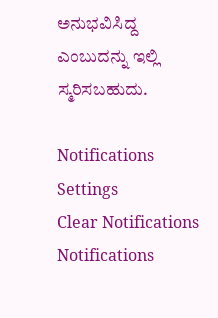ಅನುಭವಿಸಿದ್ದ ಎಂಬುದನ್ನು ಇಲ್ಲಿ ಸ್ಮರಿಸಬಹುದು.

Notifications
Settings
Clear Notifications
Notifications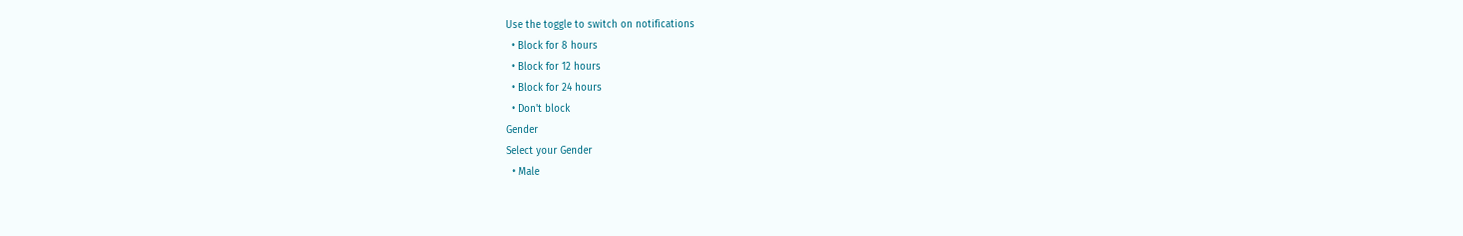Use the toggle to switch on notifications
  • Block for 8 hours
  • Block for 12 hours
  • Block for 24 hours
  • Don't block
Gender
Select your Gender
  • Male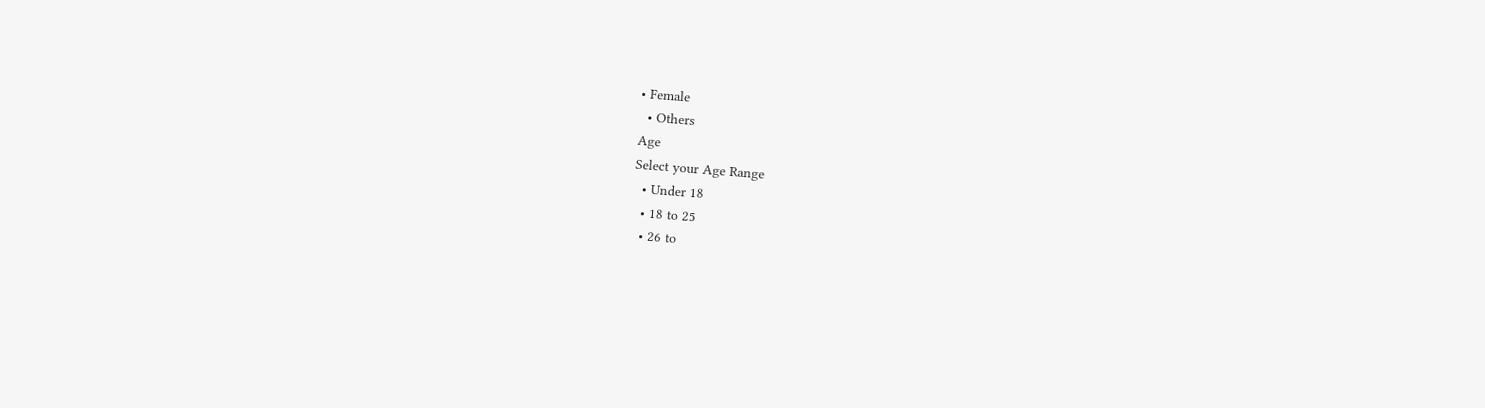• Female
  • Others
Age
Select your Age Range
  • Under 18
  • 18 to 25
  • 26 to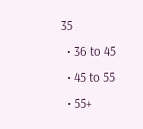35
  • 36 to 45
  • 45 to 55
  • 55+